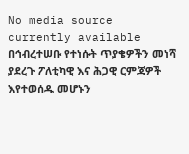No media source currently available
በኅብረተሠቡ የተነሱት ጥያቄዎችን መነሻ ያደረጉ ፖለቲካዊ እና ሕጋዊ ርምጃዎች እየተወሰዱ መሆኑን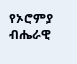የኦሮምያ ብሔራዊ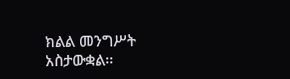ክልል መንግሥት አስታውቋል፡፡